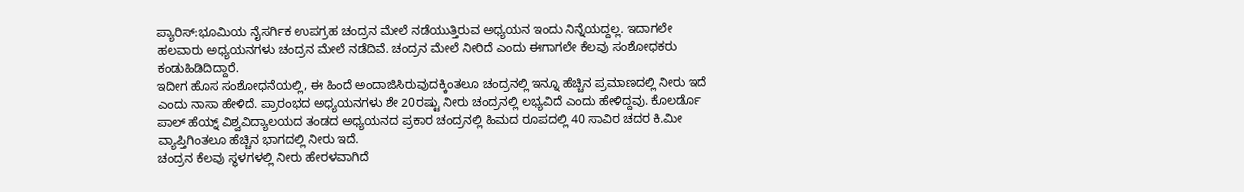ಪ್ಯಾರಿಸ್‌:ಭೂಮಿಯ ನೈಸರ್ಗಿಕ ಉಪಗ್ರಹ ಚಂದ್ರನ ಮೇಲೆ ನಡೆಯುತ್ತಿರುವ ಅಧ್ಯಯನ ಇಂದು ನಿನ್ನೆಯದ್ದಲ್ಲ. ಇದಾಗಲೇ ಹಲವಾರು ಅಧ್ಯಯನಗಳು ಚಂದ್ರನ ಮೇಲೆ ನಡೆದಿವೆ. ಚಂದ್ರನ ಮೇಲೆ ನೀರಿದೆ ಎಂದು ಈಗಾಗಲೇ ಕೆಲವು ಸಂಶೋಧಕರು ಕಂಡುಹಿಡಿದಿದ್ದಾರೆ.
ಇದೀಗ ಹೊಸ ಸಂಶೋಧನೆಯಲ್ಲಿ, ಈ ಹಿಂದೆ ಅಂದಾಜಿಸಿರುವುದಕ್ಕಿಂತಲೂ ಚಂದ್ರನಲ್ಲಿ ಇನ್ನೂ ಹೆಚ್ಚಿನ ಪ್ರಮಾಣದಲ್ಲಿ ನೀರು ಇದೆ ಎಂದು ನಾಸಾ ಹೇಳಿದೆ. ಪ್ರಾರಂಭದ ಅಧ್ಯಯನಗಳು ಶೇ 20ರಷ್ಟು ನೀರು ಚಂದ್ರನಲ್ಲಿ ಲಭ್ಯವಿದೆ ಎಂದು ಹೇಳಿದ್ದವು. ಕೊಲರ್ಡೊ ಪಾಲ್ ಹೆಯ್ನ್ ವಿಶ್ವವಿದ್ಯಾಲಯದ ತಂಡದ ಅಧ್ಯಯನದ ಪ್ರಕಾರ ಚಂದ್ರನಲ್ಲಿ ಹಿಮದ ರೂಪದಲ್ಲಿ 40 ಸಾವಿರ ಚದರ ಕಿ.ಮೀ ವ್ಯಾಪ್ತಿಗಿಂತಲೂ ಹೆಚ್ಚಿನ ಭಾಗದಲ್ಲಿ ನೀರು ಇದೆ.
ಚಂದ್ರನ ಕೆಲವು ಸ್ಥಳಗಳಲ್ಲಿ ನೀರು ಹೇರಳವಾಗಿದೆ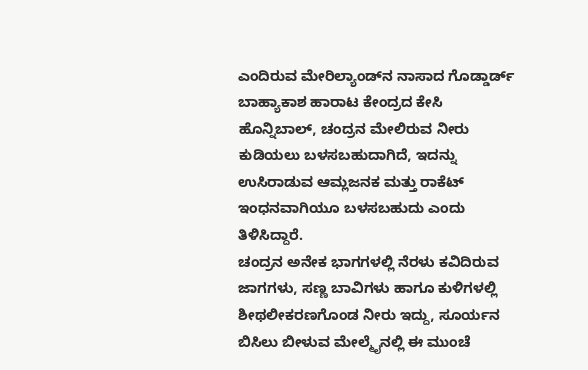ಎಂದಿರುವ ಮೇರಿಲ್ಯಾಂಡ್‌ನ ನಾಸಾದ ಗೊಡ್ಡಾರ್ಡ್ ಬಾಹ್ಯಾಕಾಶ ಹಾರಾಟ ಕೇಂದ್ರದ ಕೇಸಿ ಹೊನ್ನಿಬಾಲ್, ಚಂದ್ರನ ಮೇಲಿರುವ ನೀರು ಕುಡಿಯಲು ಬಳಸಬಹುದಾಗಿದೆ, ಇದನ್ನು ಉಸಿರಾಡುವ ಆಮ್ಲಜನಕ ಮತ್ತು ರಾಕೆಟ್ ಇಂಧನವಾಗಿಯೂ ಬಳಸಬಹುದು ಎಂದು ತಿಳಿಸಿದ್ದಾರೆ.
ಚಂದ್ರನ ಅನೇಕ ಭಾಗಗಳಲ್ಲಿ ನೆರಳು ಕವಿದಿರುವ ಜಾಗಗಳು, ಸಣ್ಣ ಬಾವಿಗಳು ಹಾಗೂ ಕುಳಿಗಳಲ್ಲಿ ಶೀಥಲೀಕರಣಗೊಂಡ ನೀರು ಇದ್ದು, ಸೂರ್ಯನ ಬಿಸಿಲು ಬೀಳುವ ಮೇಲ್ಮೈನಲ್ಲಿ ಈ ಮುಂಚೆ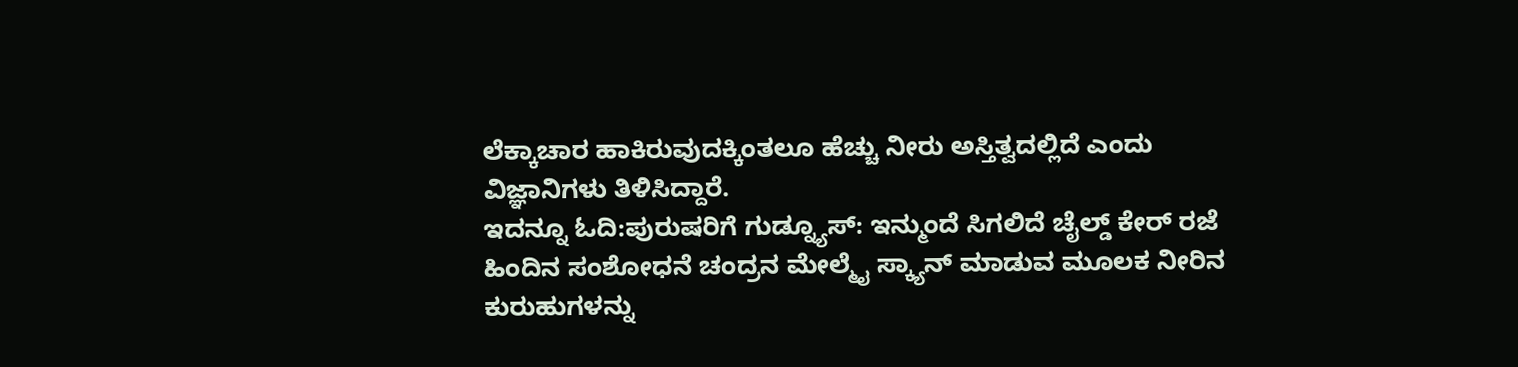ಲೆಕ್ಕಾಚಾರ ಹಾಕಿರುವುದಕ್ಕಿಂತಲೂ ಹೆಚ್ಚು ನೀರು ಅಸ್ತಿತ್ವದಲ್ಲಿದೆ ಎಂದು ವಿಜ್ಞಾನಿಗಳು ತಿಳಿಸಿದ್ದಾರೆ.
ಇದನ್ನೂ ಓದಿ:ಪುರುಷರಿಗೆ ಗುಡ್ನ್ಯೂಸ್: ಇನ್ಮುಂದೆ ಸಿಗಲಿದೆ ಚೈಲ್ಡ್ ಕೇರ್ ರಜೆ
ಹಿಂದಿನ ಸಂಶೋಧನೆ ಚಂದ್ರನ ಮೇಲ್ಮೈ ಸ್ಕ್ಯಾನ್ ಮಾಡುವ ಮೂಲಕ ನೀರಿನ ಕುರುಹುಗಳನ್ನು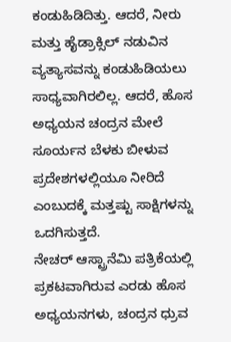ಕಂಡುಹಿಡಿದಿತ್ತು. ಆದರೆ, ನೀರು ಮತ್ತು ಹೈಡ್ರಾಕ್ಸಿಲ್ ನಡುವಿನ ವ್ಯತ್ಯಾಸವನ್ನು ಕಂಡುಹಿಡಿಯಲು ಸಾಧ್ಯವಾಗಿರಲಿಲ್ಲ. ಆದರೆ, ಹೊಸ ಅಧ್ಯಯನ ಚಂದ್ರನ ಮೇಲೆ ಸೂರ್ಯನ ಬೆಳಕು ಬೀಳುವ ಪ್ರದೇಶಗಳಲ್ಲಿಯೂ ನೀರಿದೆ ಎಂಬುದಕ್ಕೆ ಮತ್ತಷ್ಟು ಸಾಕ್ಷಿಗಳನ್ನು ಒದಗಿಸುತ್ತದೆ.
ನೇಚರ್ ಆಸ್ಟ್ರಾನೆಮಿ ಪತ್ರಿಕೆಯಲ್ಲಿ ಪ್ರಕಟವಾಗಿರುವ ಎರಡು ಹೊಸ ಅಧ್ಯಯನಗಳು, ಚಂದ್ರನ ಧ್ರುವ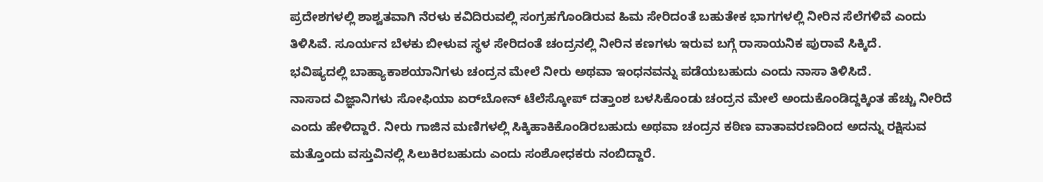ಪ್ರದೇಶಗಳಲ್ಲಿ ಶಾಶ್ವತವಾಗಿ ನೆರಳು ಕವಿದಿರುವಲ್ಲಿ ಸಂಗ್ರಹಗೊಂಡಿರುವ ಹಿಮ ಸೇರಿದಂತೆ ಬಹುತೇಕ ಭಾಗಗಳಲ್ಲಿ ನೀರಿನ ಸೆಲೆಗಳಿವೆ ಎಂದು ತಿಳಿಸಿವೆ. ಸೂರ್ಯನ ಬೆಳಕು ಬೀಳುವ ಸ್ಥಳ ಸೇರಿದಂತೆ ಚಂದ್ರನಲ್ಲಿ ನೀರಿನ ಕಣಗಳು ಇರುವ ಬಗ್ಗೆ ರಾಸಾಯನಿಕ ಪುರಾವೆ ಸಿಕ್ಕಿದೆ.
ಭವಿಷ್ಯದಲ್ಲಿ ಬಾಹ್ಯಾಕಾಶಯಾನಿಗಳು ಚಂದ್ರನ ಮೇಲೆ ನೀರು ಅಥವಾ ಇಂಧನವನ್ನು ಪಡೆಯಬಹುದು ಎಂದು ನಾಸಾ ತಿಳಿಸಿದೆ.
ನಾಸಾದ ವಿಜ್ಞಾನಿಗಳು ಸೋಫಿಯಾ ಏರ್‌ಬೋನ್‌ ಟೆಲೆಸ್ಕೋಪ್‌ ದತ್ತಾಂಶ ಬಳಸಿಕೊಂಡು ಚಂದ್ರನ ಮೇಲೆ ಅಂದುಕೊಂಡಿದ್ದಕ್ಕಿಂತ ಹೆಚ್ಚು ನೀರಿದೆ ಎಂದು ಹೇಳಿದ್ದಾರೆ. ನೀರು ಗಾಜಿನ ಮಣಿಗಳಲ್ಲಿ ಸಿಕ್ಕಿಹಾಕಿಕೊಂಡಿರಬಹುದು ಅಥವಾ ಚಂದ್ರನ ಕಠಿಣ ವಾತಾವರಣದಿಂದ ಅದನ್ನು ರಕ್ಷಿಸುವ ಮತ್ತೊಂದು ವಸ್ತುವಿನಲ್ಲಿ ಸಿಲುಕಿರಬಹುದು ಎಂದು ಸಂಶೋಧಕರು ನಂಬಿದ್ದಾರೆ.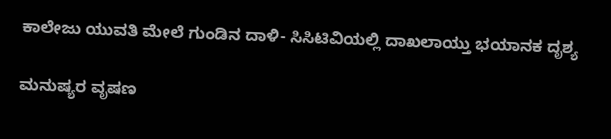ಕಾಲೇಜು ಯುವತಿ ಮೇಲೆ ಗುಂಡಿನ ದಾಳಿ- ಸಿಸಿಟಿವಿಯಲ್ಲಿ ದಾಖಲಾಯ್ತು ಭಯಾನಕ ದೃಶ್ಯ

ಮನುಷ್ಯರ ವೃಷಣ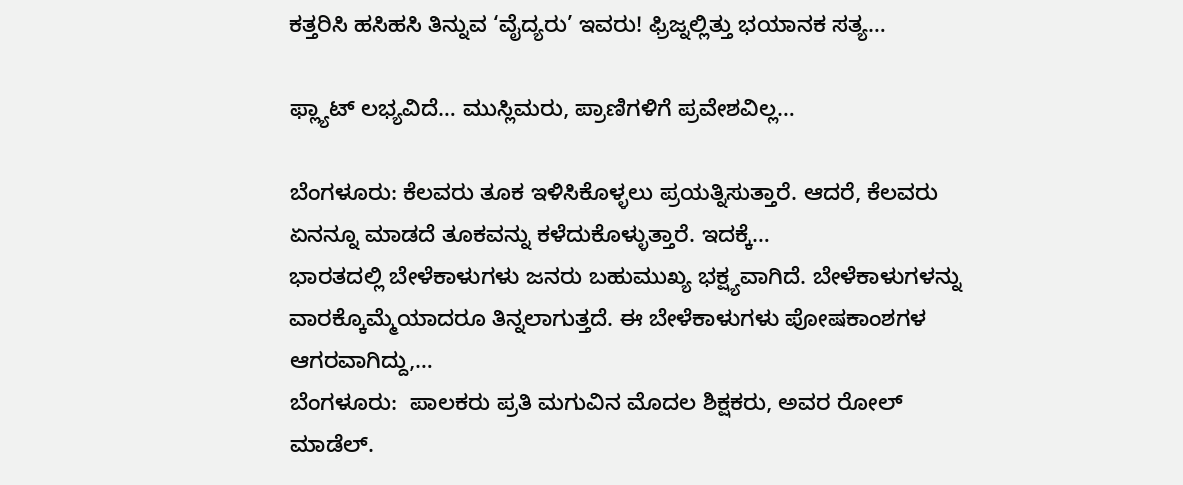ಕತ್ತರಿಸಿ ಹಸಿಹಸಿ ತಿನ್ನುವ ‘ವೈದ್ಯರು’ ಇವರು! ಫ್ರಿಜ್ನಲ್ಲಿತ್ತು ಭಯಾನಕ ಸತ್ಯ…

ಫ್ಲ್ಯಾಟ್ ಲಭ್ಯವಿದೆ… ಮುಸ್ಲಿಮರು, ಪ್ರಾಣಿಗಳಿಗೆ ಪ್ರವೇಶವಿಲ್ಲ…

ಬೆಂಗಳೂರು: ಕೆಲವರು ತೂಕ ಇಳಿಸಿಕೊಳ್ಳಲು ಪ್ರಯತ್ನಿಸುತ್ತಾರೆ. ಆದರೆ, ಕೆಲವರು ಏನನ್ನೂ ಮಾಡದೆ ತೂಕವನ್ನು ಕಳೆದುಕೊಳ್ಳುತ್ತಾರೆ. ಇದಕ್ಕೆ…
ಭಾರತದಲ್ಲಿ ಬೇಳೆಕಾಳುಗಳು ಜನರು ಬಹುಮುಖ್ಯ ಭಕ್ಷ್ಯವಾಗಿದೆ. ಬೇಳೆಕಾಳುಗಳನ್ನು ವಾರಕ್ಕೊಮ್ಮೆಯಾದರೂ ತಿನ್ನಲಾಗುತ್ತದೆ. ಈ ಬೇಳೆಕಾಳುಗಳು ಪೋಷಕಾಂಶಗಳ ಆಗರವಾಗಿದ್ದು,…
ಬೆಂಗಳೂರು:  ಪಾಲಕರು ಪ್ರತಿ ಮಗುವಿನ ಮೊದಲ ಶಿಕ್ಷಕರು, ಅವರ ರೋಲ್ ಮಾಡೆಲ್.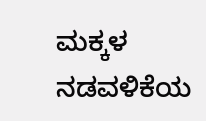ಮಕ್ಕಳ ನಡವಳಿಕೆಯ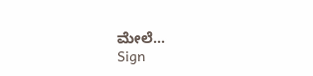ಮೇಲೆ…
Sign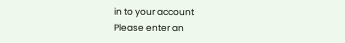in to your account
Please enter an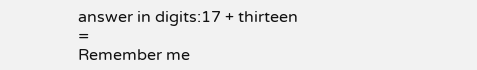answer in digits:17 + thirteen =
Remember me